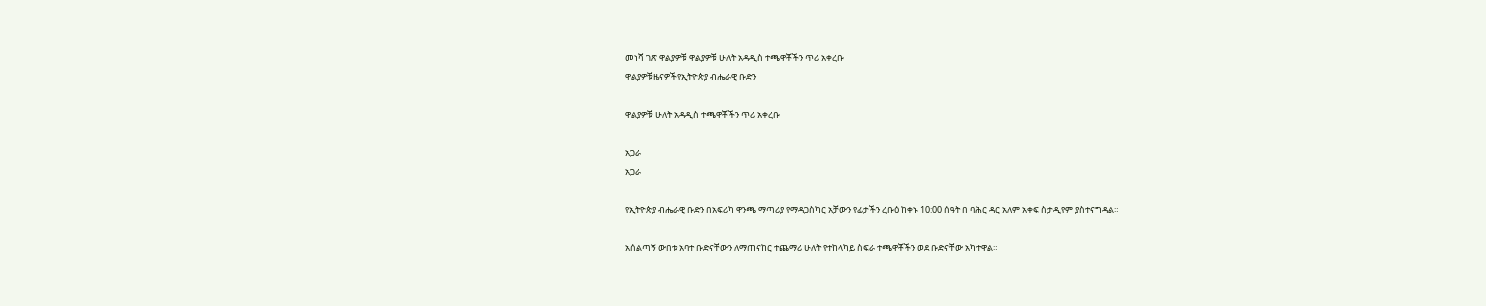መነሻ ገጽ ዋልያዎቹ ዋልያዎቹ ሁለት አዳዲስ ተጫዋቾችን ጥሪ አቀረቡ
ዋልያዎቹዜናዎችየኢትዮጵያ ብሔራዊ ቡድን

ዋልያዎቹ ሁለት አዳዲስ ተጫዋቾችን ጥሪ አቀረቡ

አጋራ
አጋራ

የኢትዮጵያ ብሔራዊ ቡድን በአፍሪካ ዋንጫ ማጣሪያ የማዳጋስካር አቻውን የፊታችን ረቡዕ ከቀኑ 10:00 ሰዓት በ ባሕር ዳር አለም አቀፍ ስታዲየም ያስተናግዳል።

አሰልጣኝ ውበቱ አባተ ቡድናቸውን ለማጠናከር ተጨማሪ ሁለት የተከላካይ ስፍራ ተጫዋቾችን ወደ ቡድናቸው አካተዋል።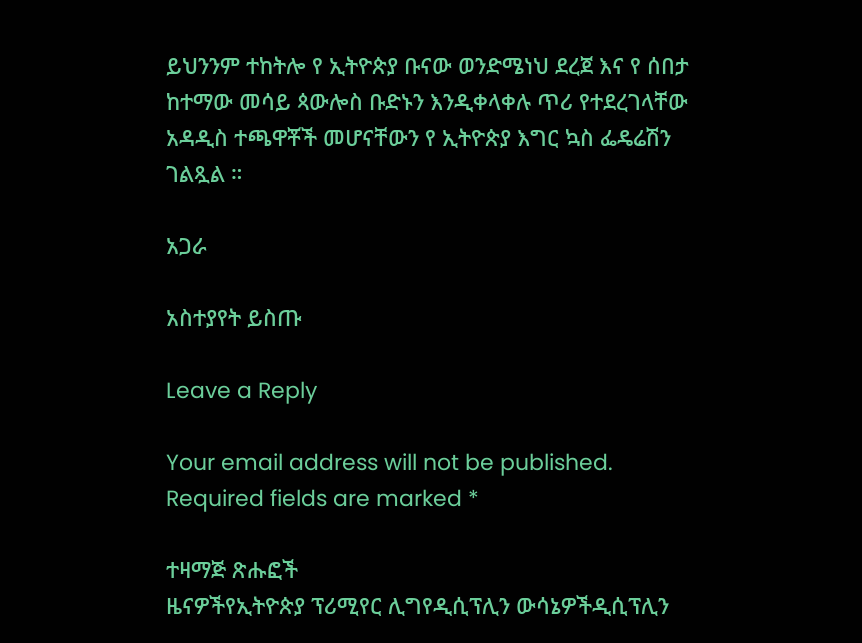ይህንንም ተከትሎ የ ኢትዮጵያ ቡናው ወንድሜነህ ደረጀ እና የ ሰበታ ከተማው መሳይ ጳውሎስ ቡድኑን እንዲቀላቀሉ ጥሪ የተደረገላቸው አዳዲስ ተጫዋቾች መሆናቸውን የ ኢትዮጵያ እግር ኳስ ፌዴሬሽን ገልጿል ።

አጋራ

አስተያየት ይስጡ

Leave a Reply

Your email address will not be published. Required fields are marked *

ተዛማጅ ጽሑፎች
ዜናዎችየኢትዮጵያ ፕሪሚየር ሊግየዲሲፕሊን ውሳኔዎችዲሲፕሊን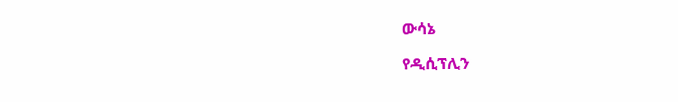ውሳኔ

የዲሲፕሊን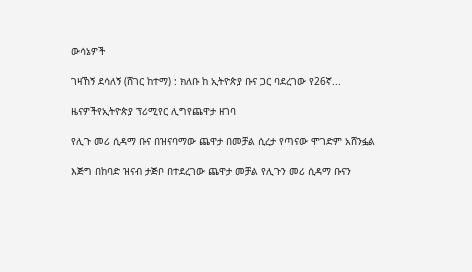ውሳኔዎች

ገዛኸኝ ደሳለኝ (ሸገር ከተማ) : ክለቡ ከ ኢትዮጵያ ቡና ጋር ባደረገው የ26ኛ...

ዜናዎችየኢትዮጵያ ፕሪሚየር ሊግየጨዋታ ዘገባ

የሊጉ መሪ ሲዳማ ቡና በዝናባማው ጨዋታ በመቻል ሲረታ የጣናው ሞገድም አሸንፏል

እጅግ በከባድ ዝናብ ታጅቦ በተደረገው ጨዋታ መቻል የሊጉን መሪ ሲዳማ ቡናን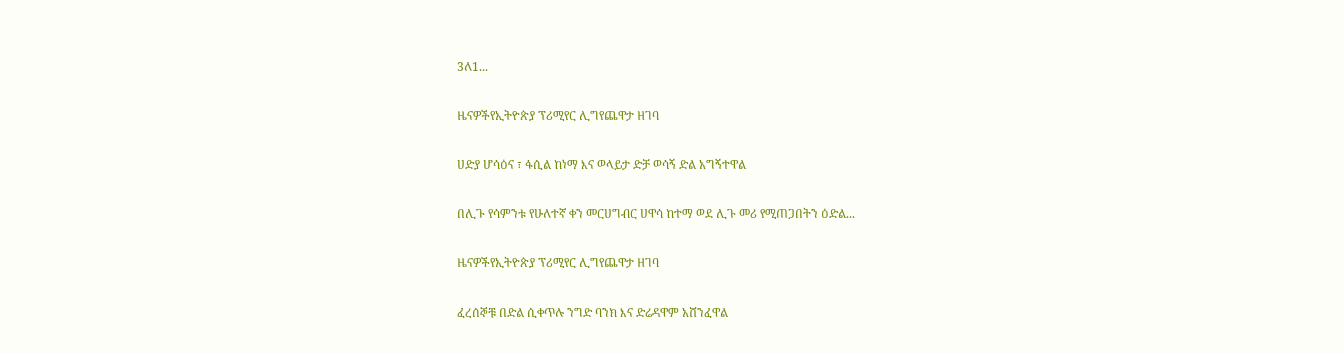3ለ1...

ዜናዎችየኢትዮጵያ ፕሪሚየር ሊግየጨዋታ ዘገባ

ሀድያ ሆሳዕና ፣ ፋሲል ከነማ እና ወላይታ ድቻ ወሳኝ ድል አግኝተዋል

በሊጉ የሳምንቱ የሁለተኛ ቀን መርሀግብር ሀዋሳ ከተማ ወደ ሊጉ መሪ የሚጠጋበትን ዕድል...

ዜናዎችየኢትዮጵያ ፕሪሚየር ሊግየጨዋታ ዘገባ

ፈረሰኞቹ በድል ሲቀጥሉ ንግድ ባንክ እና ድሬዳዋም አሸንፈዋል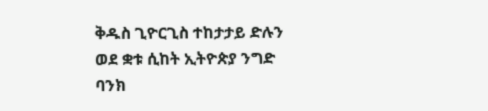ቅዱስ ጊዮርጊስ ተከታታይ ድሉን ወደ ቋቱ ሲከት ኢትዮጵያ ንግድ ባንክ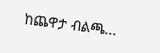ከጨዋታ ብልጫ...